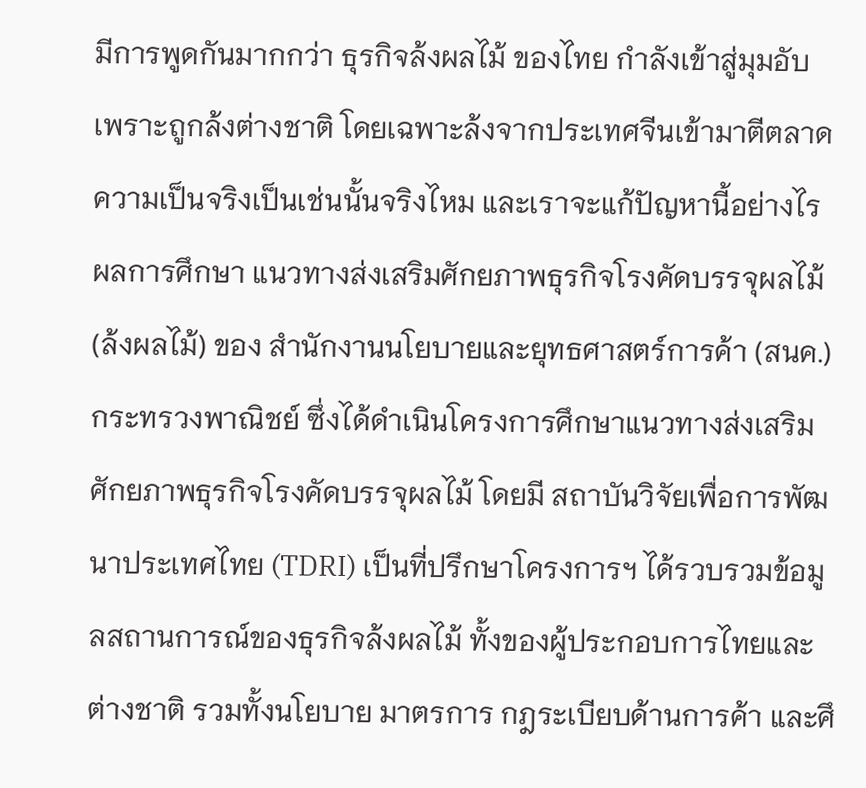มีการพูดกันมากกว่า ธุรกิจล้งผลไม้ ของไทย กำลังเข้าสู่มุมอับ เพราะถูกล้งต่างชาติ โดยเฉพาะล้งจากประเทศจีนเข้ามาตีตลาด ความเป็นจริงเป็นเช่นนั้นจริงไหม และเราจะแก้ปัญหานี้อย่างไร
ผลการศึกษา แนวทางส่งเสริมศักยภาพธุรกิจโรงคัดบรรจุผลไม้ (ล้งผลไม้) ของ สำนักงานนโยบายและยุทธศาสตร์การค้า (สนค.) กระทรวงพาณิชย์ ซึ่งได้ดำเนินโครงการศึกษาแนวทางส่งเสริมศักยภาพธุรกิจโรงคัดบรรจุผลไม้ โดยมี สถาบันวิจัยเพื่อการพัฒนาประเทศไทย (TDRI) เป็นที่ปรึกษาโครงการฯ ได้รวบรวมข้อมูลสถานการณ์ของธุรกิจล้งผลไม้ ทั้งของผู้ประกอบการไทยและต่างชาติ รวมทั้งนโยบาย มาตรการ กฎระเบียบด้านการค้า และศึ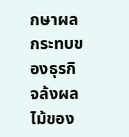กษาผลกระทบของธุรกิจล้งผลไม้ของ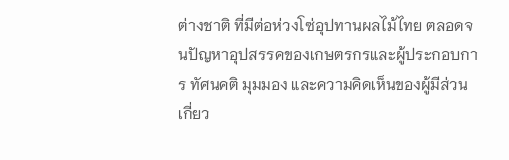ต่างชาติ ที่มีต่อห่วงโซ่อุปทานผลไม้ไทย ตลอดจนปัญหาอุปสรรคของเกษตรกรและผู้ประกอบการ ทัศนคติ มุมมอง และความคิดเห็นของผู้มีส่วนเกี่ยว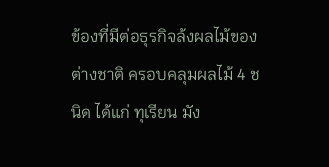ข้องที่มีต่อธุรกิจล้งผลไม้ของต่างชาติ ครอบคลุมผลไม้ 4 ชนิด ได้แก่ ทุเรียน มัง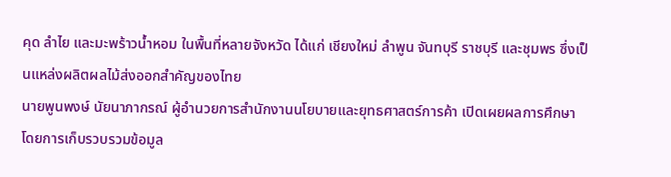คุด ลำไย และมะพร้าวน้ำหอม ในพื้นที่หลายจังหวัด ได้แก่ เชียงใหม่ ลำพูน จันทบุรี ราชบุรี และชุมพร ซึ่งเป็นแหล่งผลิตผลไม้ส่งออกสำคัญของไทย
นายพูนพงษ์ นัยนาภากรณ์ ผู้อำนวยการสำนักงานนโยบายและยุทธศาสตร์การค้า เปิดเผยผลการศึกษา โดยการเก็บรวบรวมข้อมูล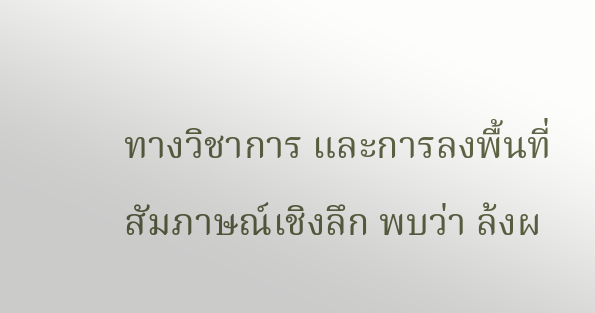ทางวิชาการ และการลงพื้นที่สัมภาษณ์เชิงลึก พบว่า ล้งผ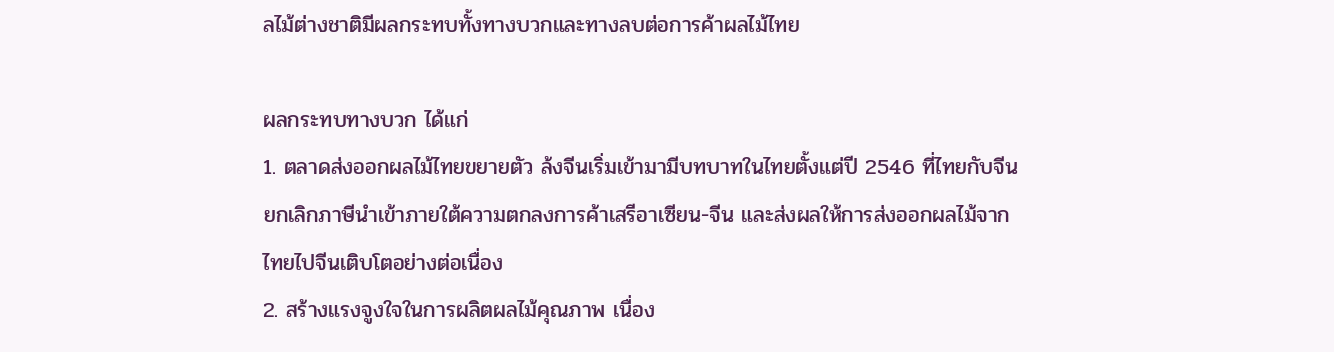ลไม้ต่างชาติมีผลกระทบทั้งทางบวกและทางลบต่อการค้าผลไม้ไทย

ผลกระทบทางบวก ได้แก่
1. ตลาดส่งออกผลไม้ไทยขยายตัว ล้งจีนเริ่มเข้ามามีบทบาทในไทยตั้งแต่ปี 2546 ที่ไทยกับจีนยกเลิกภาษีนำเข้าภายใต้ความตกลงการค้าเสรีอาเซียน-จีน และส่งผลให้การส่งออกผลไม้จากไทยไปจีนเติบโตอย่างต่อเนื่อง
2. สร้างแรงจูงใจในการผลิตผลไม้คุณภาพ เนื่อง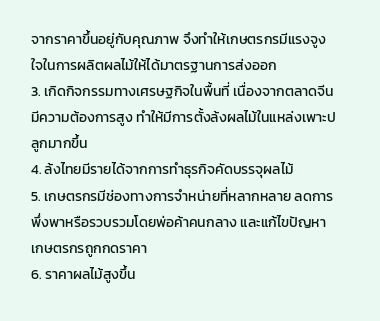จากราคาขึ้นอยู่กับคุณภาพ จึงทำให้เกษตรกรมีแรงจูงใจในการผลิตผลไม้ให้ได้มาตรฐานการส่งออก
3. เกิดกิจกรรมทางเศรษฐกิจในพื้นที่ เนื่องจากตลาดจีนมีความต้องการสูง ทำให้มีการตั้งล้งผลไม้ในแหล่งเพาะปลูกมากขึ้น
4. ล้งไทยมีรายได้จากการทำธุรกิจคัดบรรจุผลไม้
5. เกษตรกรมีช่องทางการจำหน่ายที่หลากหลาย ลดการพึ่งพาหรือรวบรวมโดยพ่อค้าคนกลาง และแก้ไขปัญหาเกษตรกรถูกกดราคา
6. ราคาผลไม้สูงขึ้น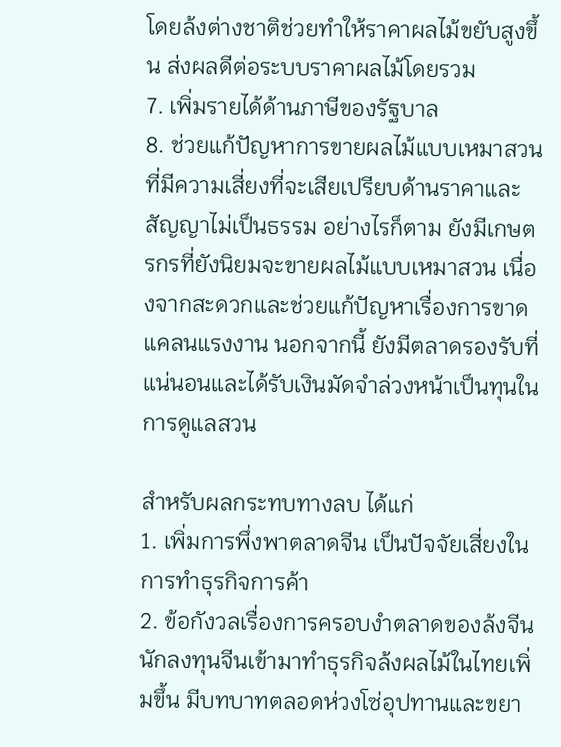โดยล้งต่างชาติช่วยทำให้ราคาผลไม้ขยับสูงขึ้น ส่งผลดีต่อระบบราคาผลไม้โดยรวม
7. เพิ่มรายได้ด้านภาษีของรัฐบาล
8. ช่วยแก้ปัญหาการขายผลไม้แบบเหมาสวนที่มีความเสี่ยงที่จะเสียเปรียบด้านราคาและสัญญาไม่เป็นธรรม อย่างไรก็ตาม ยังมีเกษตรกรที่ยังนิยมจะขายผลไม้แบบเหมาสวน เนื่องจากสะดวกและช่วยแก้ปัญหาเรื่องการขาดแคลนแรงงาน นอกจากนี้ ยังมีตลาดรองรับที่แน่นอนและได้รับเงินมัดจำล่วงหน้าเป็นทุนในการดูแลสวน

สำหรับผลกระทบทางลบ ได้แก่
1. เพิ่มการพึ่งพาตลาดจีน เป็นปัจจัยเสี่ยงในการทำธุรกิจการค้า
2. ข้อกังวลเรื่องการครอบงำตลาดของล้งจีน นักลงทุนจีนเข้ามาทำธุรกิจล้งผลไม้ในไทยเพิ่มขึ้น มีบทบาทตลอดห่วงโซ่อุปทานและขยา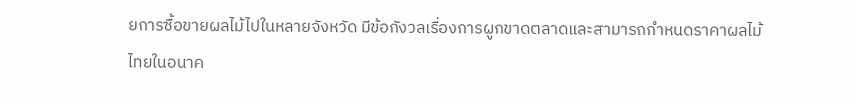ยการซื้อขายผลไม้ไปในหลายจังหวัด มีข้อกังวลเรื่องการผูกขาดตลาดและสามารถกำหนดราคาผลไม้ไทยในอนาค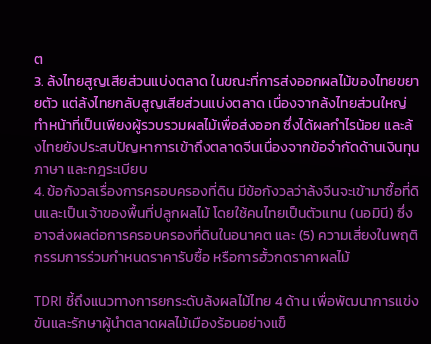ต
3. ล้งไทยสูญเสียส่วนแบ่งตลาด ในขณะที่การส่งออกผลไม้ของไทยขยายตัว แต่ล้งไทยกลับสูญเสียส่วนแบ่งตลาด เนื่องจากล้งไทยส่วนใหญ่ ทำหน้าที่เป็นเพียงผู้รวบรวมผลไม้เพื่อส่งออก ซึ่งได้ผลกำไรน้อย และล้งไทยยังประสบปัญหาการเข้าถึงตลาดจีนเนื่องจากข้อจำกัดด้านเงินทุน ภาษา และกฎระเบียบ
4. ข้อกังวลเรื่องการครอบครองที่ดิน มีข้อกังวลว่าล้งจีนจะเข้ามาซื้อที่ดินและเป็นเจ้าของพื้นที่ปลูกผลไม้ โดยใช้คนไทยเป็นตัวแทน (นอมินี) ซึ่งอาจส่งผลต่อการครอบครองที่ดินในอนาคต และ (5) ความเสี่ยงในพฤติกรรมการร่วมกำหนดราคารับซื้อ หรือการฮั้วกดราคาผลไม้

TDRI ชี้ถึงแนวทางการยกระดับล้งผลไม้ไทย 4 ด้าน เพื่อพัฒนาการแข่งขันและรักษาผู้นำตลาดผลไม้เมืองร้อนอย่างแข็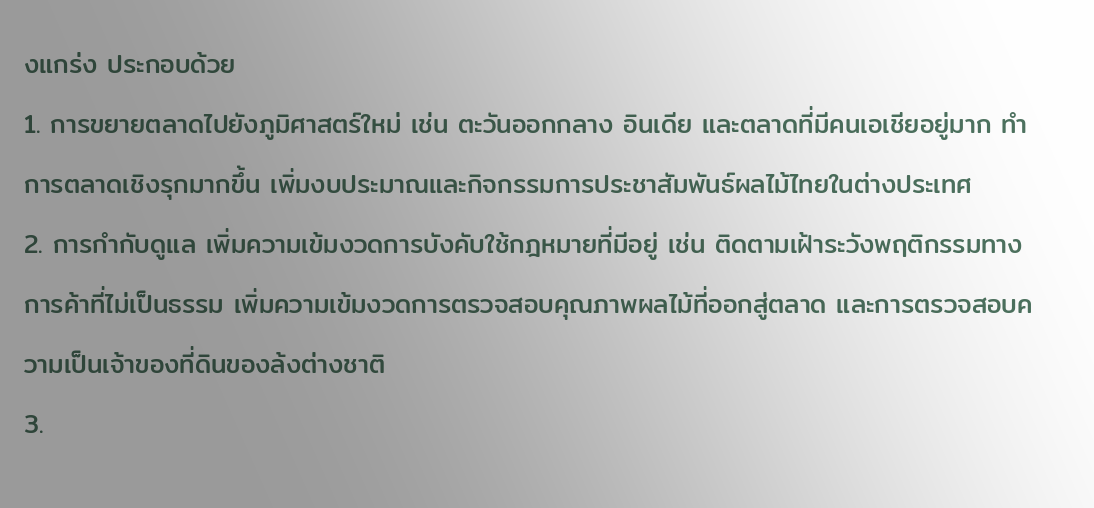งแกร่ง ประกอบด้วย
1. การขยายตลาดไปยังภูมิศาสตร์ใหม่ เช่น ตะวันออกกลาง อินเดีย และตลาดที่มีคนเอเชียอยู่มาก ทำการตลาดเชิงรุกมากขึ้น เพิ่มงบประมาณและกิจกรรมการประชาสัมพันธ์ผลไม้ไทยในต่างประเทศ
2. การกำกับดูแล เพิ่มความเข้มงวดการบังคับใช้กฎหมายที่มีอยู่ เช่น ติดตามเฝ้าระวังพฤติกรรมทางการค้าที่ไม่เป็นธรรม เพิ่มความเข้มงวดการตรวจสอบคุณภาพผลไม้ที่ออกสู่ตลาด และการตรวจสอบความเป็นเจ้าของที่ดินของล้งต่างชาติ
3.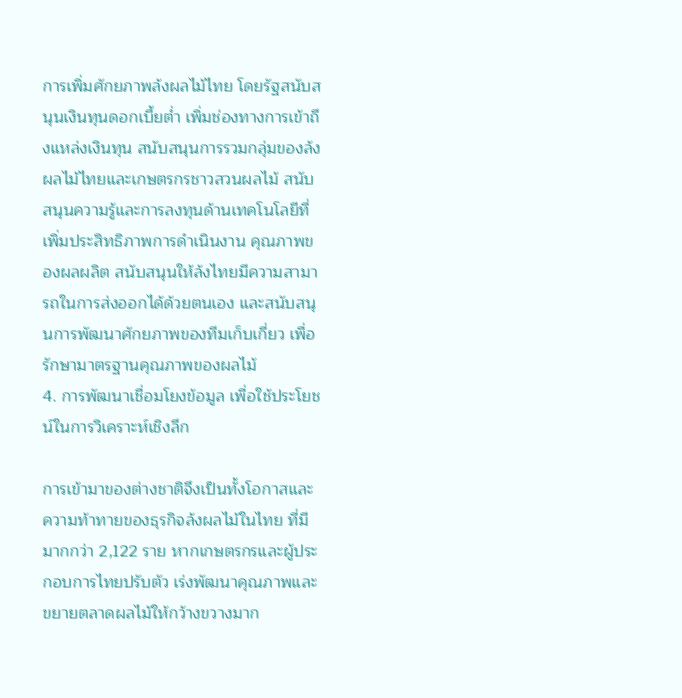การเพิ่มศักยภาพล้งผลไม้ไทย โดยรัฐสนับสนุนเงินทุนดอกเบี้ยต่ำ เพิ่มช่องทางการเข้าถึงแหล่งเงินทุน สนับสนุนการรวมกลุ่มของล้งผลไม้ไทยและเกษตรกรชาวสวนผลไม้ สนับสนุนความรู้และการลงทุนด้านเทคโนโลยีที่เพิ่มประสิทธิภาพการดำเนินงาน คุณภาพของผลผลิต สนับสนุนให้ล้งไทยมีความสามารถในการส่งออกได้ด้วยตนเอง และสนับสนุนการพัฒนาศักยภาพของทีมเก็บเกี่ยว เพื่อรักษามาตรฐานคุณภาพของผลไม้
4. การพัฒนาเชื่อมโยงข้อมูล เพื่อใช้ประโยชน์ในการวิเคราะห์เชิงลึก

การเข้ามาของต่างชาติจึงเป็นทั้งโอกาสและความท้าทายของธุรกิจล้งผลไม้ในไทย ที่มีมากกว่า 2,122 ราย หากเกษตรกรและผู้ประกอบการไทยปรับตัว เร่งพัฒนาคุณภาพและขยายตลาดผลไม้ให้กว้างขวางมาก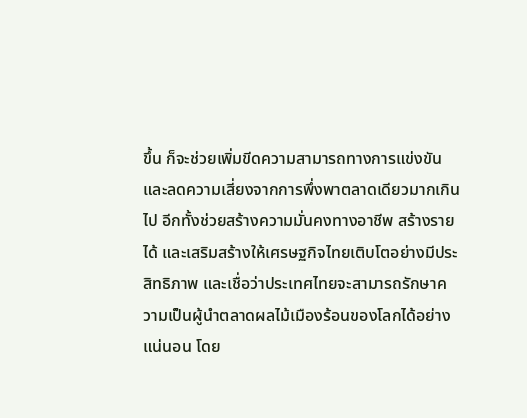ขึ้น ก็จะช่วยเพิ่มขีดความสามารถทางการแข่งขัน และลดความเสี่ยงจากการพึ่งพาตลาดเดียวมากเกินไป อีกทั้งช่วยสร้างความมั่นคงทางอาชีพ สร้างรายได้ และเสริมสร้างให้เศรษฐกิจไทยเติบโตอย่างมีประสิทธิภาพ และเชื่อว่าประเทศไทยจะสามารถรักษาความเป็นผู้นำตลาดผลไม้เมืองร้อนของโลกได้อย่างแน่นอน โดย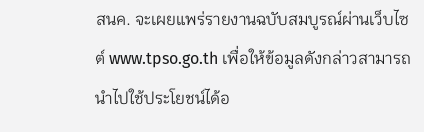สนค. จะเผยแพร่รายงานฉบับสมบูรณ์ผ่านเว็บไซต์ www.tpso.go.th เพื่อให้ข้อมูลดังกล่าวสามารถนำไปใช้ประโยชน์ได้อ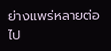ย่างแพร่หลายต่อไป